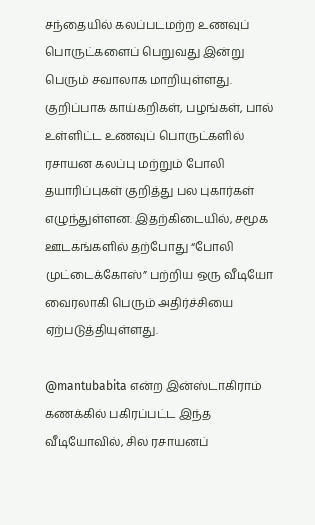சந்தையில் கலப்படமற்ற உணவுப் பொருட்களைப் பெறுவது இன்று பெரும் சவாலாக மாறியுள்ளது. குறிப்பாக காய்கறிகள், பழங்கள், பால் உள்ளிட்ட உணவுப் பொருட்களில் ரசாயன கலப்பு மற்றும் போலி தயாரிப்புகள் குறித்து பல புகார்கள் எழுந்துள்ளன. இதற்கிடையில், சமூக ஊடகங்களில் தற்போது “போலி முட்டைக்கோஸ்” பற்றிய ஒரு வீடியோ வைரலாகி பெரும் அதிர்ச்சியை ஏற்படுத்தியுள்ளது.

@mantubabita என்ற இன்ஸ்டாகிராம் கணக்கில் பகிரப்பட்ட இந்த வீடியோவில், சில ரசாயனப்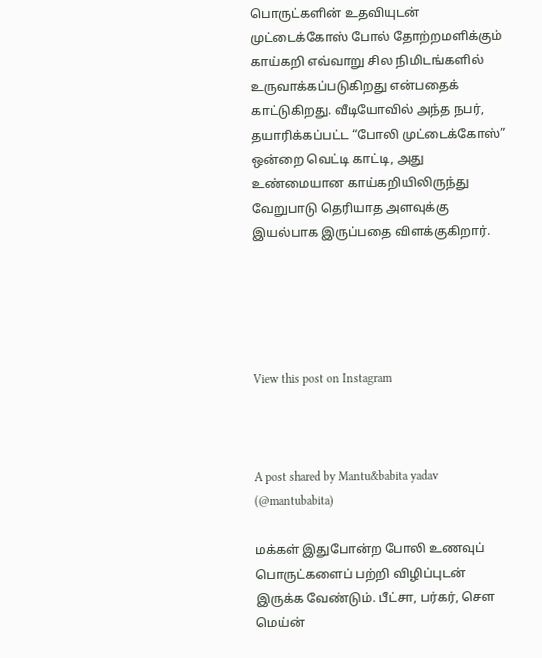பொருட்களின் உதவியுடன் முட்டைக்கோஸ் போல் தோற்றமளிக்கும் காய்கறி எவ்வாறு சில நிமிடங்களில் உருவாக்கப்படுகிறது என்பதைக் காட்டுகிறது. வீடியோவில் அந்த நபர், தயாரிக்கப்பட்ட “போலி முட்டைக்கோஸ்” ஒன்றை வெட்டி காட்டி, அது உண்மையான காய்கறியிலிருந்து வேறுபாடு தெரியாத அளவுக்கு இயல்பாக இருப்பதை விளக்குகிறார்.





View this post on Instagram



A post shared by Mantu&babita yadav (@mantubabita)

மக்கள் இதுபோன்ற போலி உணவுப் பொருட்களைப் பற்றி விழிப்புடன் இருக்க வேண்டும். பீட்சா, பர்கர், சௌ மெய்ன்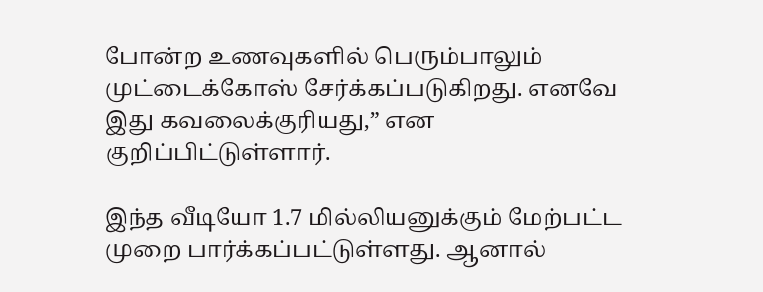போன்ற உணவுகளில் பெரும்பாலும் முட்டைக்கோஸ் சேர்க்கப்படுகிறது. எனவே இது கவலைக்குரியது,” என குறிப்பிட்டுள்ளார்.

இந்த வீடியோ 1.7 மில்லியனுக்கும் மேற்பட்ட முறை பார்க்கப்பட்டுள்ளது. ஆனால்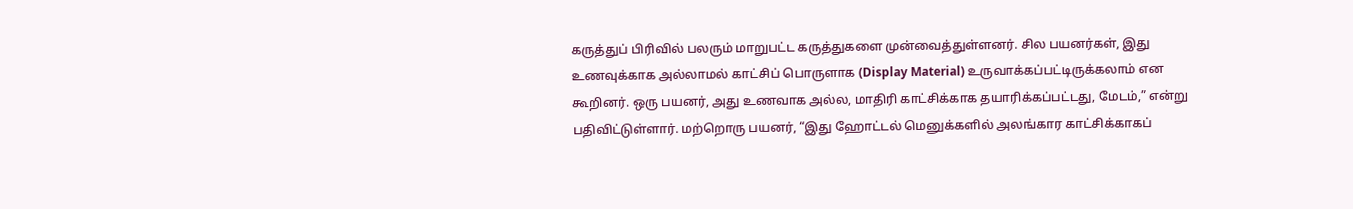கருத்துப் பிரிவில் பலரும் மாறுபட்ட கருத்துகளை முன்வைத்துள்ளனர். சில பயனர்கள், இது உணவுக்காக அல்லாமல் காட்சிப் பொருளாக (Display Material) உருவாக்கப்பட்டிருக்கலாம் என கூறினர். ஒரு பயனர், அது உணவாக அல்ல, மாதிரி காட்சிக்காக தயாரிக்கப்பட்டது, மேடம்,” என்று பதிவிட்டுள்ளார். மற்றொரு பயனர், “இது ஹோட்டல் மெனுக்களில் அலங்கார காட்சிக்காகப்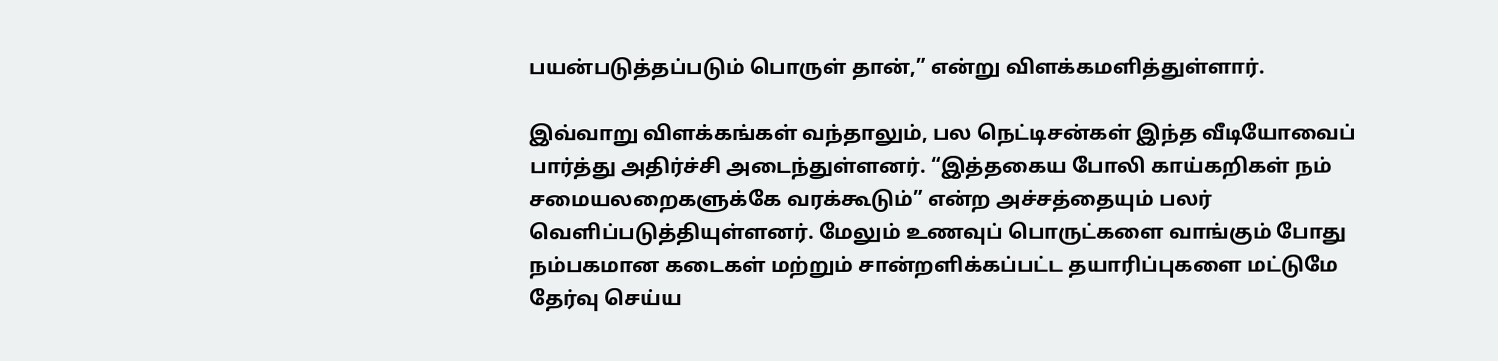பயன்படுத்தப்படும் பொருள் தான்,” என்று விளக்கமளித்துள்ளார்.

இவ்வாறு விளக்கங்கள் வந்தாலும், பல நெட்டிசன்கள் இந்த வீடியோவைப் பார்த்து அதிர்ச்சி அடைந்துள்ளனர். “இத்தகைய போலி காய்கறிகள் நம் சமையலறைகளுக்கே வரக்கூடும்” என்ற அச்சத்தையும் பலர் வெளிப்படுத்தியுள்ளனர். மேலும் உணவுப் பொருட்களை வாங்கும் போது நம்பகமான கடைகள் மற்றும் சான்றளிக்கப்பட்ட தயாரிப்புகளை மட்டுமே தேர்வு செய்ய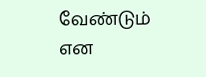வேண்டும் என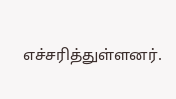எச்சரித்துள்ளனர்.